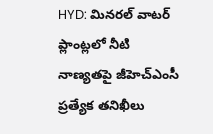HYD: మినరల్ వాటర్ ప్లాంట్లలో నీటి నాణ్యతపై జీహెచ్ఎంసీ ప్రత్యేక తనిఖీలు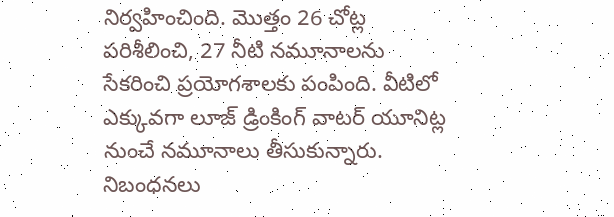నిర్వహించింది. మొత్తం 26 చోట్ల పరిశీలించి, 27 నీటి నమూనాలను సేకరించి ప్రయోగశాలకు పంపింది. వీటిలో ఎక్కువగా లూజ్ డ్రింకింగ్ వాటర్ యూనిట్ల నుంచే నమూనాలు తీసుకున్నారు. నిబంధనలు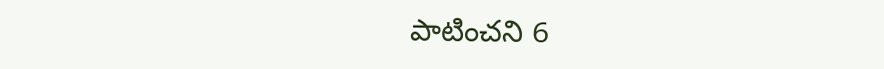పాటించని 6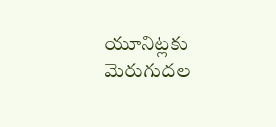యూనిట్లకు మెరుగుదల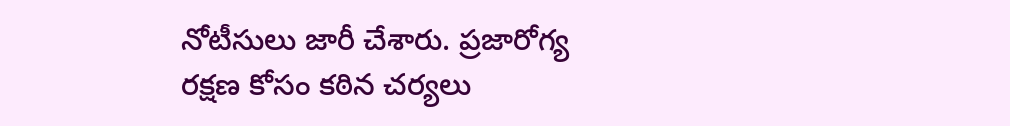నోటీసులు జారీ చేశారు. ప్రజారోగ్య రక్షణ కోసం కఠిన చర్యలు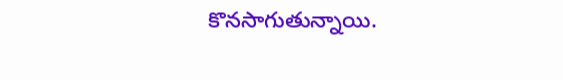కొనసాగుతున్నాయి.